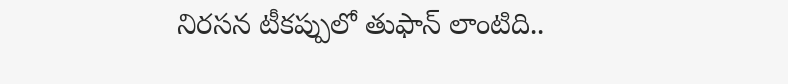నిరసన టీకప్పులో తుఫాన్ లాంటిది..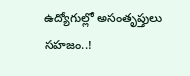ఉద్యోగుల్లో అసంతృప్తులు సహజం..!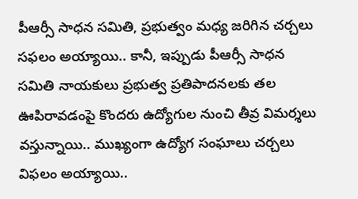పీఆర్సీ సాధన సమితి, ప్రభుత్వం మధ్య జరిగిన చర్చలు సఫలం అయ్యాయి.. కానీ, ఇప్పుడు పీఆర్సీ సాధన సమితి నాయకులు ప్రభుత్వ ప్రతిపాదనలకు తల ఊపిరావడంపై కొందరు ఉద్యోగుల నుంచి తీవ్ర విమర్శలు వస్తున్నాయి.. ముఖ్యంగా ఉద్యోగ సంఘాలు చర్చలు విఫలం అయ్యాయి..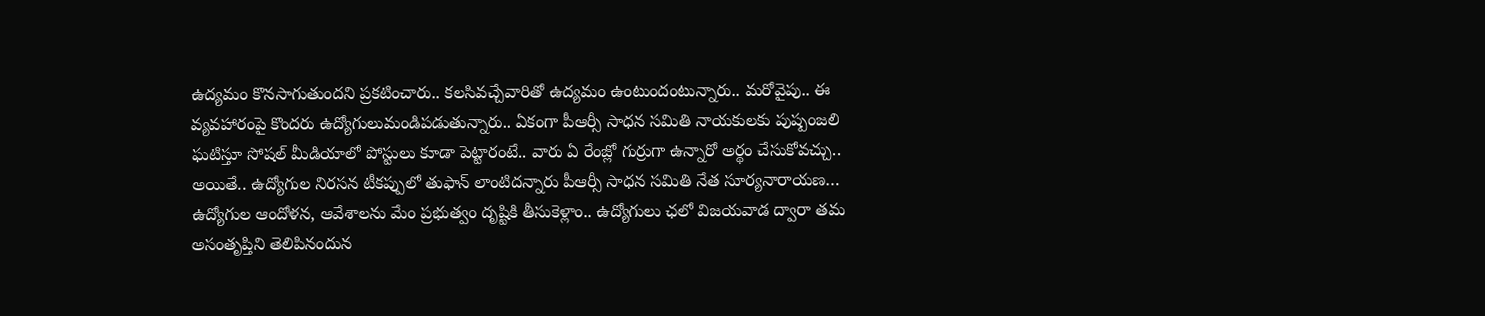ఉద్యమం కొనసాగుతుందని ప్రకటించారు.. కలసివచ్చేవారితో ఉద్యమం ఉంటుందంటున్నారు.. మరోవైపు.. ఈ వ్యవహారంపై కొందరు ఉద్యోగులుమండిపడుతున్నారు.. ఏకంగా పీఆర్సీ సాధన సమితి నాయకులకు పుష్పంజలి ఘటిస్తూ సోషల్ మీడియాలో పోస్టులు కూడా పెట్టారంటే.. వారు ఏ రేంజ్లో గుర్రుగా ఉన్నారో అర్థం చేసుకోవచ్చు.. అయితే.. ఉద్యోగుల నిరసన టీకప్పులో తుఫాన్ లాంటిదన్నారు పీఆర్సీ సాధన సమితి నేత సూర్యనారాయణ… ఉద్యోగుల ఆందోళన, ఆవేశాలను మేం ప్రభుత్వం దృష్టికి తీసుకెళ్లాం.. ఉద్యోగులు ఛలో విజయవాడ ద్వారా తమ అసంతృప్తిని తెలిపినందున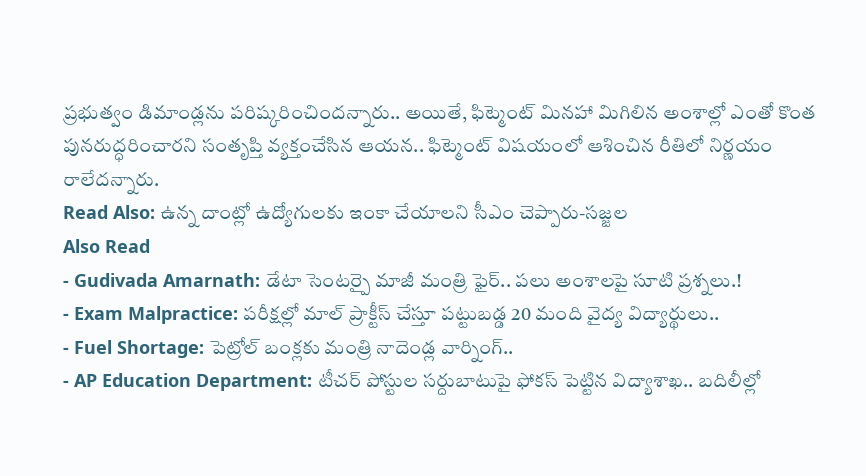ప్రభుత్వం డిమాండ్లను పరిష్కరించిందన్నారు.. అయితే, ఫిట్మెంట్ మినహా మిగిలిన అంశాల్లో ఎంతో కొంత పునరుద్ధరించారని సంతృప్తి వ్యక్తంచేసిన ఆయన.. ఫిట్మెంట్ విషయంలో ఆశించిన రీతిలో నిర్ణయం రాలేదన్నారు.
Read Also: ఉన్న దాంట్లో ఉద్యోగులకు ఇంకా చేయాలని సీఎం చెప్పారు-సజ్జల
Also Read
- Gudivada Amarnath: డేటా సెంటర్పై మాజీ మంత్రి ఫైర్.. పలు అంశాలపై సూటి ప్రశ్నలు.!
- Exam Malpractice: పరీక్షల్లో మాల్ ప్రాక్టీస్ చేస్తూ పట్టుబడ్డ 20 మంది వైద్య విద్యార్థులు..
- Fuel Shortage: పెట్రోల్ బంక్లకు మంత్రి నాదెండ్ల వార్నింగ్..
- AP Education Department: టీచర్ పోస్టుల సర్దుబాటుపై ఫోకస్ పెట్టిన విద్యాశాఖ.. బదిలీల్లో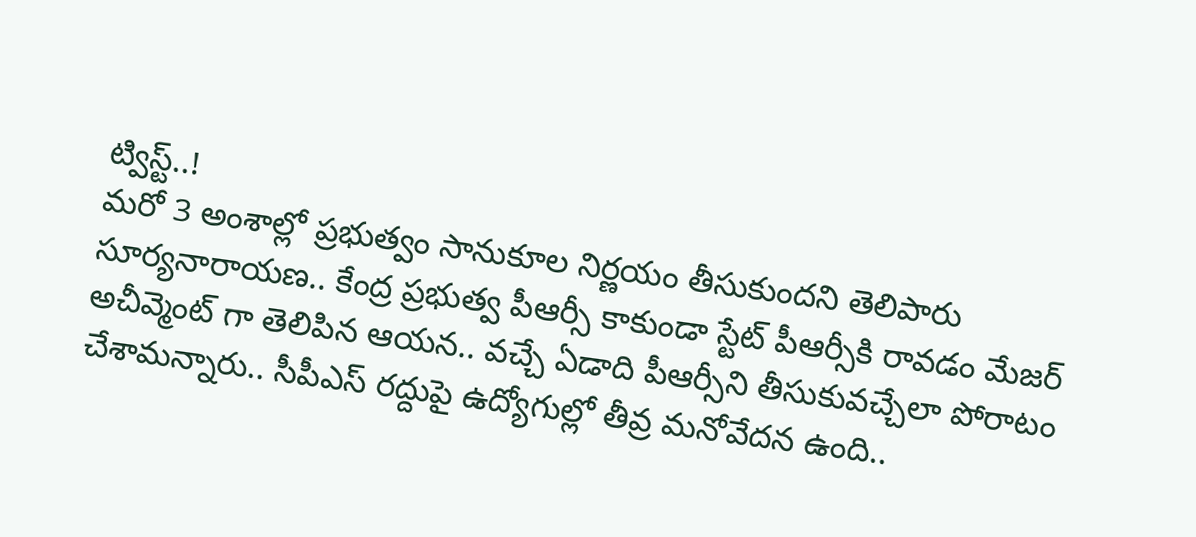ట్విస్ట్..!
మరో 3 అంశాల్లో ప్రభుత్వం సానుకూల నిర్ణయం తీసుకుందని తెలిపారు సూర్యనారాయణ.. కేంద్ర ప్రభుత్వ పీఆర్సీ కాకుండా స్టేట్ పీఆర్సీకి రావడం మేజర్ అచీవ్మెంట్ గా తెలిపిన ఆయన.. వచ్చే ఏడాది పీఆర్సీని తీసుకువచ్చేలా పోరాటం చేశామన్నారు.. సీపీఎస్ రద్దుపై ఉద్యోగుల్లో తీవ్ర మనోవేదన ఉంది..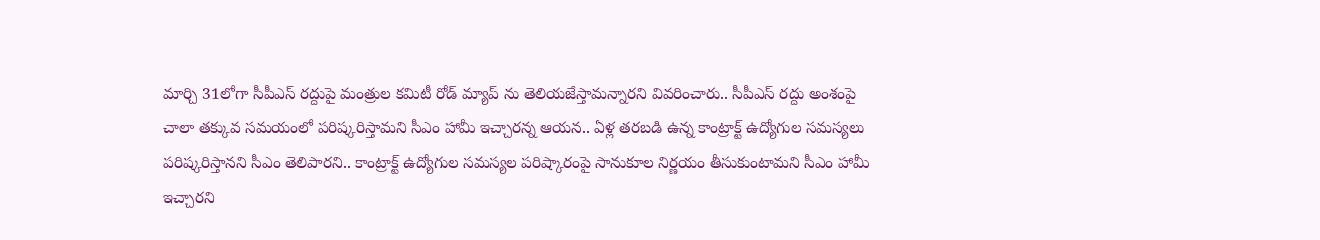మార్చి 31లోగా సీపీఎస్ రద్దుపై మంత్రుల కమిటీ రోడ్ మ్యాప్ ను తెలియజేస్తామన్నారని వివరించారు.. సీపీఎస్ రద్దు అంశంపై చాలా తక్కువ సమయంలో పరిష్కరిస్తామని సీఎం హామీ ఇచ్చారన్న ఆయన.. ఏళ్ల తరబడి ఉన్న కాంట్రాక్ట్ ఉద్యోగుల సమస్యలు పరిష్కరిస్తానని సీఎం తెలిపారని.. కాంట్రాక్ట్ ఉద్యోగుల సమస్యల పరిష్కారంపై సానుకూల నిర్ణయం తీసుకుంటామని సీఎం హామీ ఇచ్చారని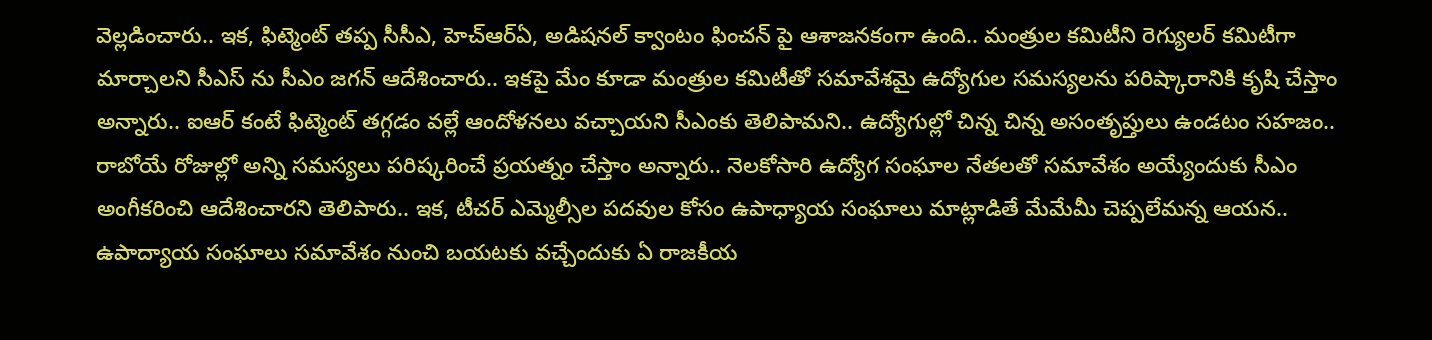వెల్లడించారు.. ఇక, ఫిట్మెంట్ తప్ప సీసీఎ, హెచ్ఆర్ఏ, అడిషనల్ క్వాంటం ఫించన్ పై ఆశాజనకంగా ఉంది.. మంత్రుల కమిటీని రెగ్యులర్ కమిటీగా మార్చాలని సీఎస్ ను సీఎం జగన్ ఆదేశించారు.. ఇకపై మేం కూడా మంత్రుల కమిటీతో సమావేశమై ఉద్యోగుల సమస్యలను పరిష్కారానికి కృషి చేస్తాం అన్నారు.. ఐఆర్ కంటే ఫిట్మెంట్ తగ్గడం వల్లే ఆందోళనలు వచ్చాయని సీఎంకు తెలిపామని.. ఉద్యోగుల్లో చిన్న చిన్న అసంతృప్తులు ఉండటం సహజం.. రాబోయే రోజుల్లో అన్ని సమస్యలు పరిష్కరించే ప్రయత్నం చేస్తాం అన్నారు.. నెలకోసారి ఉద్యోగ సంఘాల నేతలతో సమావేశం అయ్యేందుకు సీఎం అంగీకరించి ఆదేశించారని తెలిపారు.. ఇక, టీచర్ ఎమ్మెల్సీల పదవుల కోసం ఉపాధ్యాయ సంఘాలు మాట్లాడితే మేమేమీ చెప్పలేమన్న ఆయన.. ఉపాద్యాయ సంఘాలు సమావేశం నుంచి బయటకు వచ్చేందుకు ఏ రాజకీయ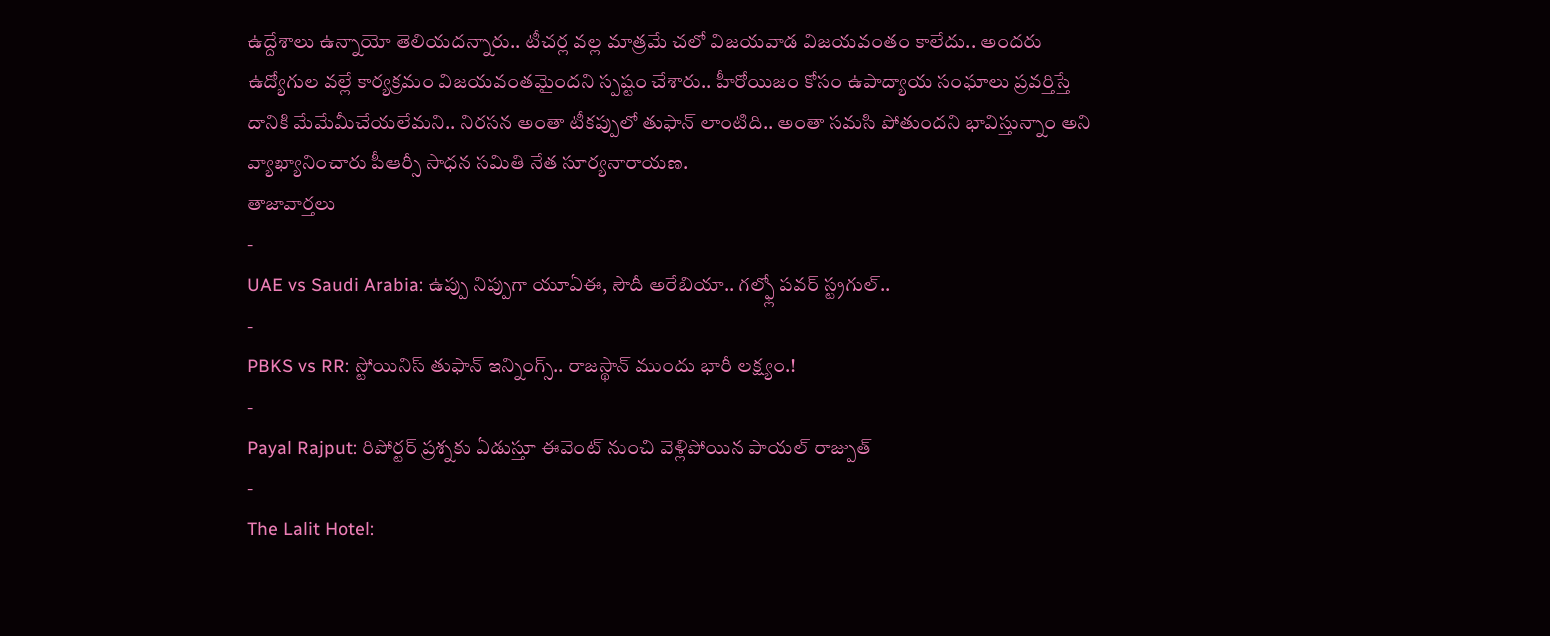ఉద్దేశాలు ఉన్నాయో తెలియదన్నారు.. టీచర్ల వల్ల మాత్రమే చలో విజయవాడ విజయవంతం కాలేదు.. అందరు ఉద్యోగుల వల్లే కార్యక్రమం విజయవంతమైందని స్పష్టం చేశారు.. హీరోయిజం కోసం ఉపాద్యాయ సంఘాలు ప్రవర్తిస్తే దానికి మేమేమీచేయలేమని.. నిరసన అంతా టీకప్పులో తుఫాన్ లాంటిది.. అంతా సమసి పోతుందని భావిస్తున్నాం అని వ్యాఖ్యానించారు పీఆర్సీ సాధన సమితి నేత సూర్యనారాయణ.
తాజావార్తలు
-
UAE vs Saudi Arabia: ఉప్పు నిప్పుగా యూఏఈ, సౌదీ అరేబియా.. గల్ఫ్లో పవర్ స్ట్రగుల్..
-
PBKS vs RR: స్టోయినిస్ తుఫాన్ ఇన్నింగ్స్.. రాజస్థాన్ ముందు భారీ లక్ష్యం.!
-
Payal Rajput: రిపోర్టర్ ప్రశ్నకు ఏడుస్తూ ఈవెంట్ నుంచి వెళ్లిపోయిన పాయల్ రాజ్పుత్
-
The Lalit Hotel: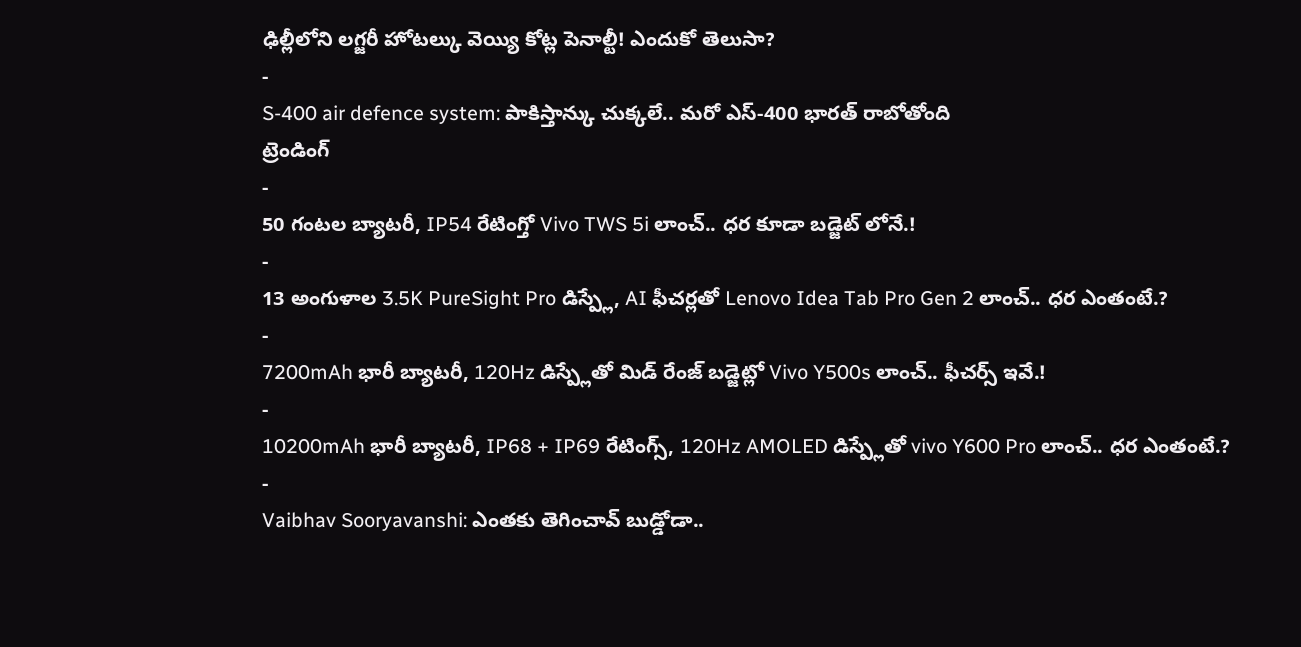ఢిల్లీలోని లగ్జరీ హోటల్కు వెయ్యి కోట్ల పెనాల్టీ! ఎందుకో తెలుసా?
-
S-400 air defence system: పాకిస్తాన్కు చుక్కలే.. మరో ఎస్-400 భారత్ రాబోతోంది
ట్రెండింగ్
-
50 గంటల బ్యాటరీ, IP54 రేటింగ్తో Vivo TWS 5i లాంచ్.. ధర కూడా బడ్జెట్ లోనే.!
-
13 అంగుళాల 3.5K PureSight Pro డిస్ప్లే, AI ఫీచర్లతో Lenovo Idea Tab Pro Gen 2 లాంచ్.. ధర ఎంతంటే.?
-
7200mAh భారీ బ్యాటరీ, 120Hz డిస్ప్లేతో మిడ్ రేంజ్ బడ్జెట్లో Vivo Y500s లాంచ్.. ఫీచర్స్ ఇవే.!
-
10200mAh భారీ బ్యాటరీ, IP68 + IP69 రేటింగ్స్, 120Hz AMOLED డిస్ప్లేతో vivo Y600 Pro లాంచ్.. ధర ఎంతంటే.?
-
Vaibhav Sooryavanshi: ఎంతకు తెగించావ్ బుడ్డోడా..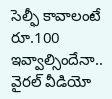సెల్ఫీ కావాలంటే రూ.100 ఇవ్వాల్సిందేనా.. వైరల్ వీడియో